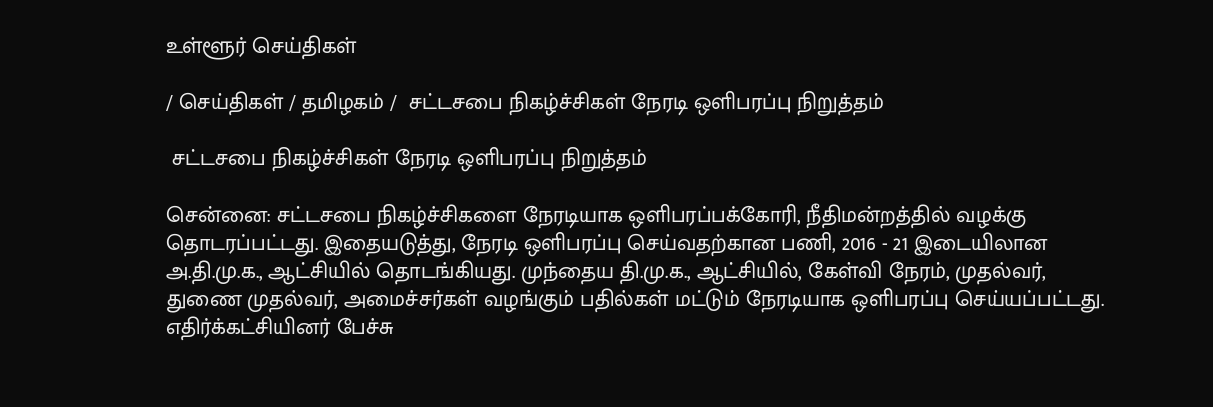உள்ளூர் செய்திகள்

/ செய்திகள் / தமிழகம் /  சட்டசபை நிகழ்ச்சிகள் நேரடி ஒளிபரப்பு நிறுத்தம்

 சட்டசபை நிகழ்ச்சிகள் நேரடி ஒளிபரப்பு நிறுத்தம்

சென்னை: சட்டசபை நிகழ்ச்சிகளை நேரடியாக ஒளிபரப்பக்கோரி, நீதிமன்றத்தில் வழக்கு தொடரப்பட்டது. இதையடுத்து, நேரடி ஒளிபரப்பு செய்வதற்கான பணி, 2016 - 21 இடையிலான அ.தி.மு.க., ஆட்சியில் தொடங்கியது. முந்தைய தி.மு.க., ஆட்சியில், கேள்வி நேரம், முதல்வர், துணை முதல்வர், அமைச்சர்கள் வழங்கும் பதில்கள் மட்டும் நேரடியாக ஒளிபரப்பு செய்யப்பட்டது. எதிர்க்கட்சியினர் பேச்சு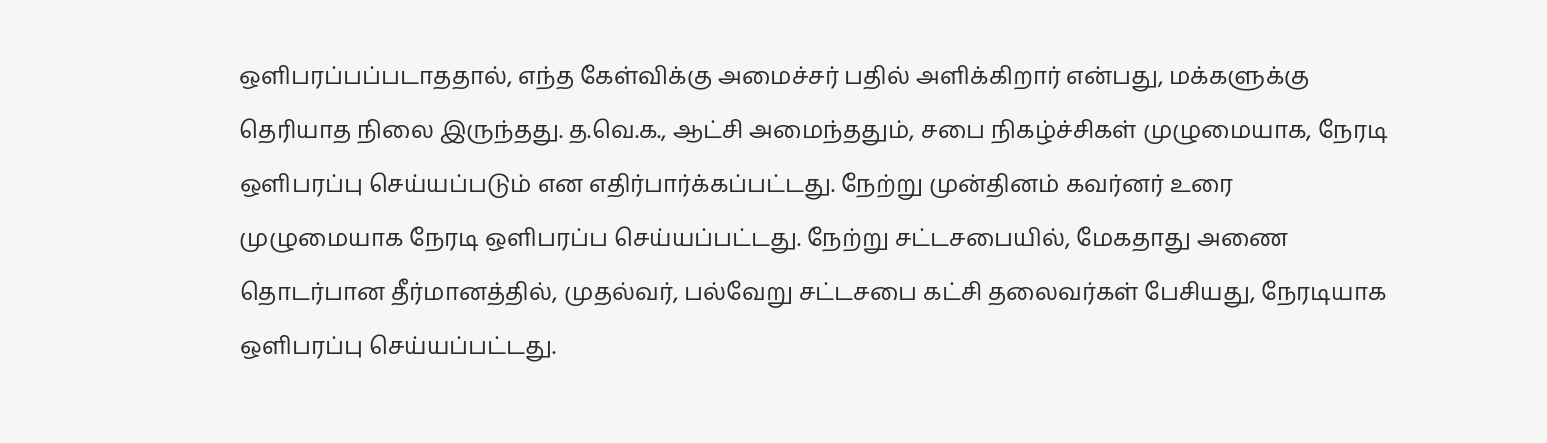ஒளிபரப்பப்படாததால், எந்த கேள்விக்கு அமைச்சர் பதில் அளிக்கிறார் என்பது, மக்களுக்கு தெரியாத நிலை இருந்தது. த.வெ.க., ஆட்சி அமைந்ததும், சபை நிகழ்ச்சிகள் முழுமையாக, நேரடி ஒளிபரப்பு செய்யப்படும் என எதிர்பார்க்கப்பட்டது. நேற்று முன்தினம் கவர்னர் உரை முழுமையாக நேரடி ஒளிபரப்ப செய்யப்பட்டது. நேற்று சட்டசபையில், மேகதாது அணை தொடர்பான தீர்மானத்தில், முதல்வர், பல்வேறு சட்டசபை கட்சி தலைவர்கள் பேசியது, நேரடியாக ஒளிபரப்பு செய்யப்பட்டது.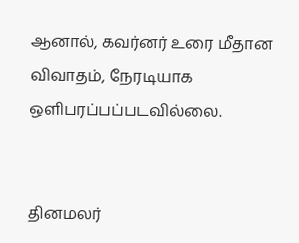ஆனால், கவர்னர் உரை மீதான விவாதம், நேரடியாக ஒளிபரப்பப்படவில்லை.


தினமலர்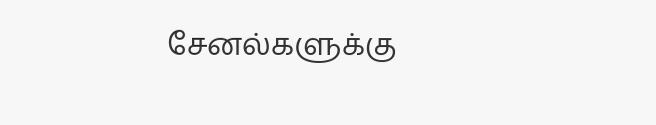சேனல்களுக்கு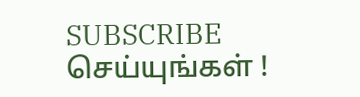SUBSCRIBE செய்யுங்கள் !